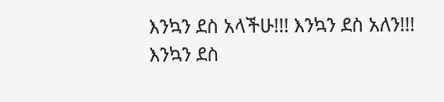እንኳን ደስ አላችሁ!!! እንኳን ደስ አለን!!!
እንኳን ደስ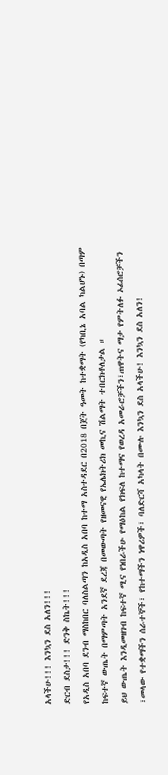አላችሁ!!! እንኳን ደስ አለን!!!
ድርብ ደስታ!!! ድንቅ ስኬት!!!
የአዲስ አበባ ደንብ ማስከበር ባለስልጣን ከአዲስ አበባ ከተማ አስተዳደር በ2018 በጀት ዓመት ከተቋማት (የካቢኔ አባል ካልሆኑ) በጣም ከፍተኛ ውጤት በማምጣት አንደኛ ደረጃ በመውጣት የዘመናዊ የኤሌክትሪክ መኪና ሽልማት ተበርክቶለታል ።
ይህ ውጤት እንዲመዘገብ ከፍተኛ ሚና የነበራችሁ የማዕከል የክፍለ ከተማና የወረዳ አመራሮቻችን፣ጠዋትና ማታ የምትለፉ ኦፊሰሮቻችን ፣መላው የተቋማችን ሰራተኞች፣ የከተማችን ነዋሪዎች፣ ባለድርሻ አካላት በሙሉ እንኳን ደስ አላችሁ! እንኳን ደስ አለን!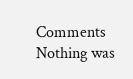Comments
Nothing was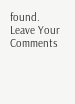found.
Leave Your Comments